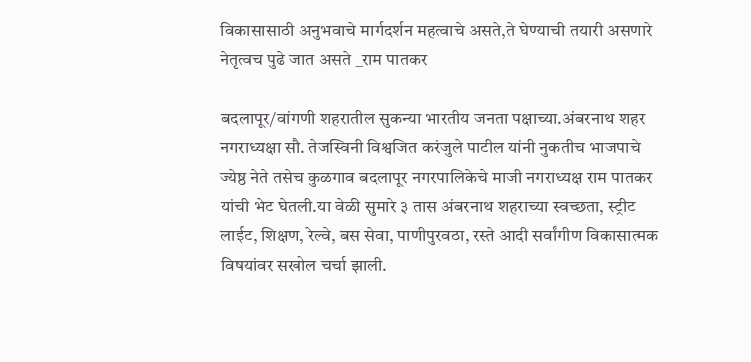विकासासाठी अनुभवाचे मार्गदर्शन महत्वाचे असते,ते घेण्याची तयारी असणारे नेतृत्वच पुढे जात असते _राम पातकर

बदलापूर/वांगणी शहरातील सुकन्या भारतीय जनता पक्षाच्या.अंबरनाथ शहर नगराध्यक्षा सौ. तेजस्विनी विश्वजित करंजुले पाटील यांनी नुकतीच भाजपाचे ज्येष्ठ नेते तसेच कुळगाव बदलापूर नगरपालिकेचे माजी नगराध्यक्ष राम पातकर यांची भेट घेतली.या वेळी सुमारे ३ तास अंबरनाथ शहराच्या स्वच्छता, स्ट्रीट लाईट, शिक्षण, रेल्वे, बस सेवा, पाणीपुरवठा, रस्ते आदी सर्वांगीण विकासात्मक विषयांवर सखोल चर्चा झाली.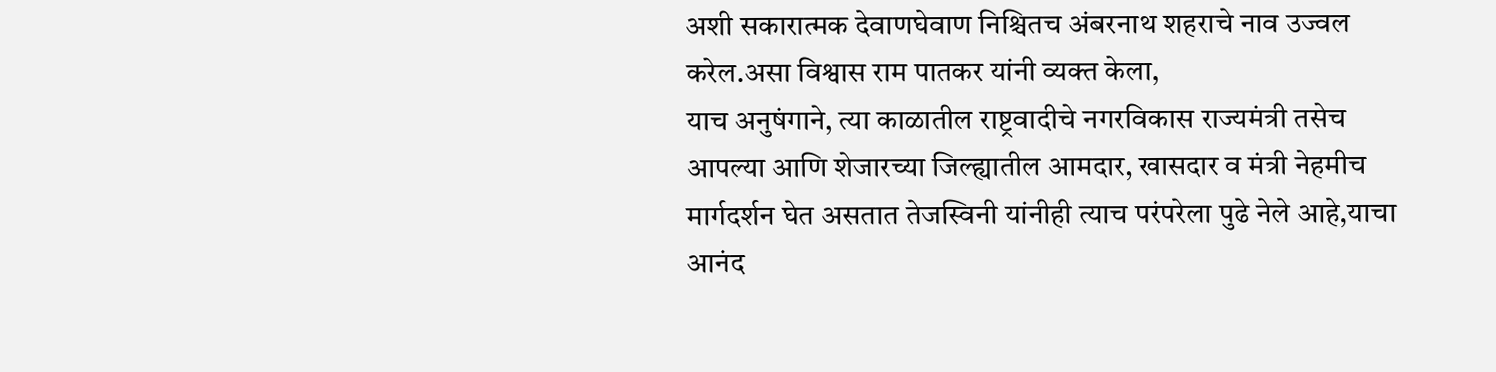अशी सकारात्मक देवाणघेवाण निश्चितच अंबरनाथ शहराचे नाव उज्वल करेल.असा विश्वास राम पातकर यांनी व्यक्त केला,
याच अनुषंगाने, त्या काळातील राष्ट्रवादीचे नगरविकास राज्यमंत्री तसेच आपल्या आणि शेजारच्या जिल्ह्यातील आमदार, खासदार व मंत्री नेहमीच मार्गदर्शन घेत असतात तेजस्विनी यांनीही त्याच परंपरेला पुढे नेले आहे,याचा आनंद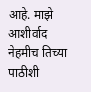आहे. माझे आशीर्वाद नेहमीच तिच्या पाठीशी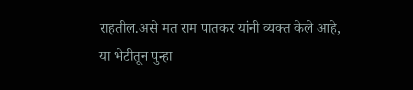राहतील.असे मत राम पातकर यांनी व्यक्त केले आहे,
या भेटीतून पुन्हा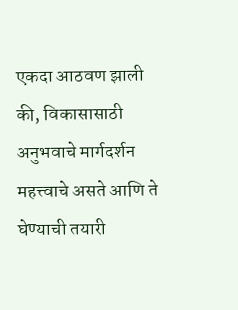एकदा आठवण झाली की, विकासासाठी अनुभवाचे मार्गदर्शन महत्त्वाचे असते आणि ते घेण्याची तयारी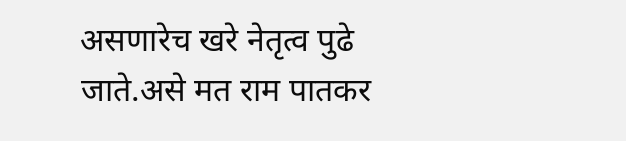असणारेच खरे नेतृत्व पुढे जाते.असे मत राम पातकर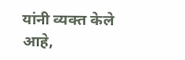यांनी व्यक्त केले आहे,